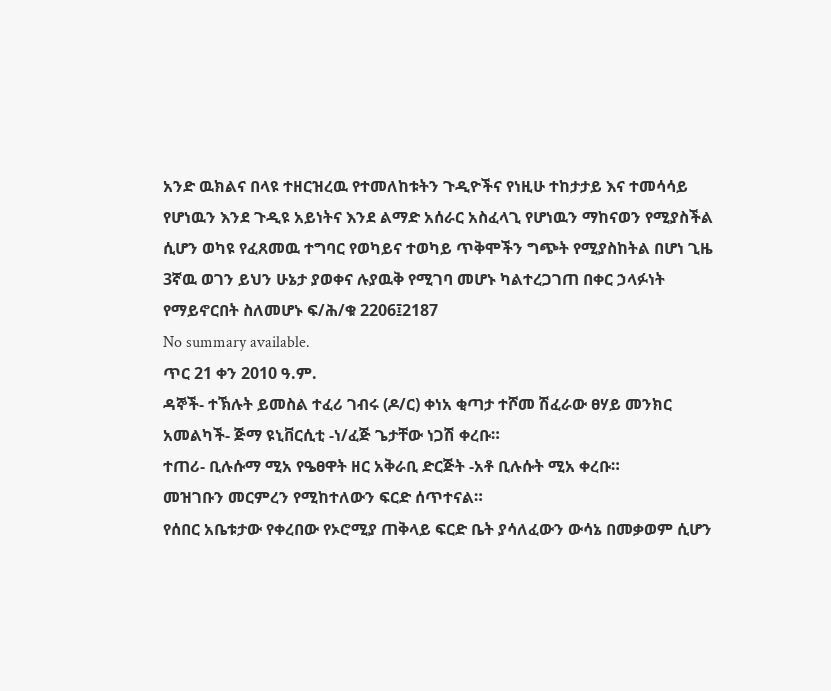አንድ ዉክልና በላዩ ተዘርዝረዉ የተመለከቱትን ጉዲዮችና የነዚሁ ተከታታይ እና ተመሳሳይ የሆነዉን እንደ ጉዲዩ አይነትና እንደ ልማድ አሰራር አስፈላጊ የሆነዉን ማከናወን የሚያስችል ሲሆን ወካዩ የፈጸመዉ ተግባር የወካይና ተወካይ ጥቅሞችን ግጭት የሚያስከትል በሆነ ጊዜ 3ኛዉ ወገን ይህን ሁኔታ ያወቀና ሉያዉቅ የሚገባ መሆኑ ካልተረጋገጠ በቀር ኃላፉነት የማይኖርበት ስለመሆኑ ፍ/ሕ/ቁ 2206፤2187
No summary available.
ጥር 21 ቀን 2010 ዓ.ም.
ዳኞች- ተኽሉት ይመስል ተፈሪ ገብሩ (ዶ/ር) ቀነአ ቂጣታ ተሾመ ሽፈራው ፀሃይ መንክር አመልካች- ጅማ ዩኒቨርሲቲ -ነ/ፈጅ ጌታቸው ነጋሽ ቀረቡ።
ተጠሪ- ቢሉሱማ ሚአ የዔፀዋት ዘር አቅራቢ ድርጅት -አቶ ቢሉሱት ሚአ ቀረቡ።
መዝገቡን መርምረን የሚከተለውን ፍርድ ሰጥተናል።
የሰበር አቤቱታው የቀረበው የኦሮሚያ ጠቅላይ ፍርድ ቤት ያሳለፈውን ውሳኔ በመቃወም ሲሆን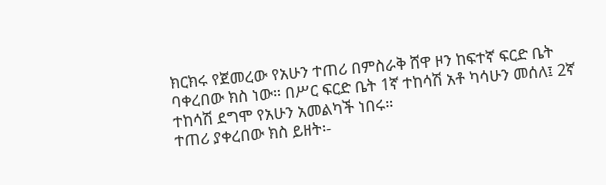ክርክሩ የጀመረው የአሁን ተጠሪ በምስራቅ ሸዋ ዞን ከፍተኛ ፍርድ ቤት ባቀረበው ክስ ነው። በሥር ፍርድ ቤት 1ኛ ተከሳሽ አቶ ካሳሁን መሰለ፤ 2ኛ ተከሳሽ ደግሞ የአሁን አመልካች ነበሩ።
ተጠሪ ያቀረበው ክስ ይዘት፡-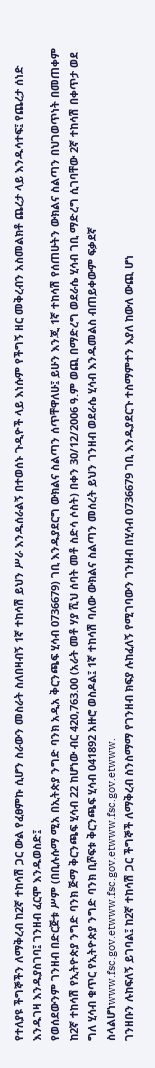የተለያዩ ችግኞችን ለማቅረብ ከ2ኛ ተከሳሽ ጋር ውል የፈፀምኩ ሲሆን ስራውን መስራት ስለበዛብኝ 1ኛ ተከሳሽ ይህን ሥራ እንዱሰራልኝ በተወሰኑ ጉዲዮች ላይ እነሱም የችግኝ ዘር መቅረብን አስመልክቶ ጨረታ ላይ እንዱሳተፍ፤ የጨረታ ሰነድ እንዱገዛ እንዱያስገባ፤ ገንዘብ ፈርሞ እንዱወስድ፤
የወሰደውንም ገንዘብ በድርጅቱ ሥም (በቢሉሱማ ሚአ በኢትጵያ ንግድ ባንክ አዲአ ቅርንጫፍ ሂሳብ 0736679) ገቢ እንዱያደርግ ውክልና ስልጣን ሰጥቸዋለሁ፤ ይሁን እንጂ 1ኛ ተከሳሽ የሰጠሁትን ውክልና ስልጣን በህገወጥነት በመጠቀም ከ2ኛ ተከሳሽ የኢትዮጵያ ንግድ ባንክ ጅማ ቅርንጫፍ ሂሳብ 22 ከሆነው ብር 420,763.00 (አራት መቶ ሃያ ሺህ ሰባት መቶ ስድሳ ሶስት) በቀን 30/12/2006 ዓ.ም ወጪ በማድረግ ወደራሴ ሂሳብ ገቢ ማድረግ ሲገባቸው 2ኛ ተከሳሽ በቀጥታ ወደ ግለ ሂሳብ ቁጥር የኢትዮጵያ ንግድ ባንክ ቢሾፍቱ ቅርንጫፍ ሂሳብ 041892 አዙሮ ወስዶል፤ 1ኛ ተከሳሽ ባለው ውክልና ስልጣን መሰረት ይህን ገንዘብ ወደራሴ ሂሳብ እንዱመልስ ብጠይቀውም ፍቃደኛ ስላልሆነwww.fsc.gov.etwww.fsc.gov.etwww.fsc.gov.etwww.
ገንዘቡን ሉከፍለኝ ይገባል፤ ከ2ኛ ተከሳሽ ጋር ችግኞች ለማቅረብ ስንስማማ የገንዘብ ክፍያ ሉከፈለኝ የሚገባውን ገንዘብ በሂሳብ 0736679 ገቢ እንዱያደርጉ ተስማምተን እያለ ከውለ ውጪ ሆነ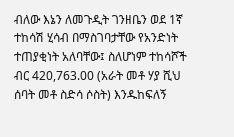ብለው እኔን ለመጉዲት ገንዘቤን ወደ 1ኛ ተከሳሽ ሂሳብ በማስገባታቸው የአንድነት ተጠያቂነት አለባቸው፤ ስለሆነም ተከሳሾች ብር 420,763.00 (አራት መቶ ሃያ ሺህ ሰባት መቶ ስድሳ ሶስት) እንዱከፍለኝ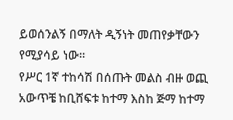ይወሰንልኝ በማለት ዲኝነት መጠየቃቸውን የሚያሳይ ነው።
የሥር 1ኛ ተከሳሽ በሰጡት መልስ ብዙ ወጪ አውጥቼ ከቢሸፍቱ ከተማ እስከ ጅማ ከተማ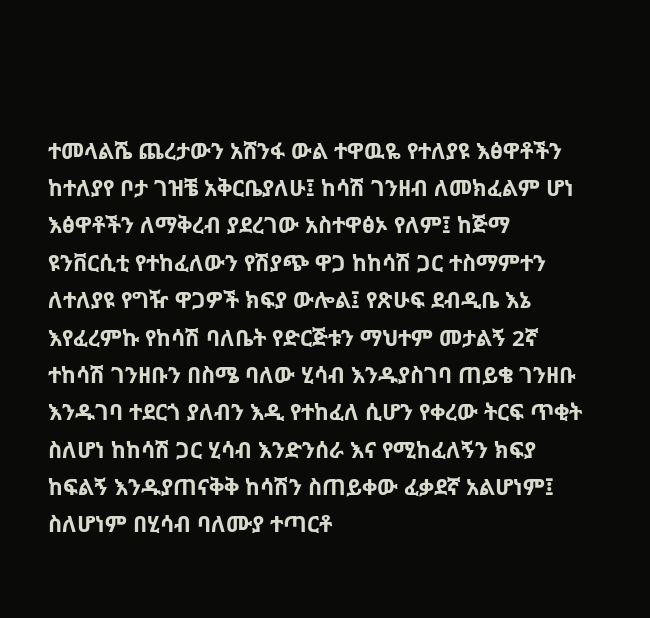ተመላልሼ ጨረታውን አሸንፋ ውል ተዋዉዬ የተለያዩ እፅዋቶችን ከተለያየ ቦታ ገዝቼ አቅርቤያለሁ፤ ከሳሽ ገንዘብ ለመክፈልም ሆነ እፅዋቶችን ለማቅረብ ያደረገው አስተዋፅኦ የለም፤ ከጅማ ዩንቨርሲቲ የተከፈለውን የሽያጭ ዋጋ ከከሳሽ ጋር ተስማምተን ለተለያዩ የግዥ ዋጋዎች ክፍያ ውሎል፤ የጽሁፍ ደብዲቤ እኔ እየፈረምኩ የከሳሽ ባለቤት የድርጅቱን ማህተም መታልኝ 2ኛ ተከሳሽ ገንዘቡን በስሜ ባለው ሂሳብ እንዱያስገባ ጠይቄ ገንዘቡ እንዱገባ ተደርጎ ያለብን እዲ የተከፈለ ሲሆን የቀረው ትርፍ ጥቂት ስለሆነ ከከሳሽ ጋር ሂሳብ እንድንሰራ እና የሚከፈለኝን ክፍያ ከፍልኝ እንዱያጠናቅቅ ከሳሽን ስጠይቀው ፈቃደኛ አልሆነም፤ ስለሆነም በሂሳብ ባለሙያ ተጣርቶ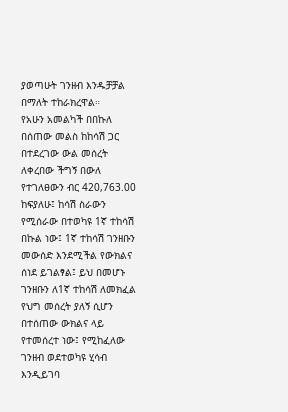ያወጣሁት ገንዘብ እንዱቻቻል በማለት ተከራክረዋል።
የአሁን አመልካች በበኩለ በሰጠው መልስ ከከሳሽ ጋር በተደረገው ውል መሰረት ለቀረበው ችግኝ በውለ የተገለፀውን ብር 420,763.00 ከፍያለሁ፤ ከሳሽ ስራውን የሚሰራው በተወካዩ 1ኛ ተከሳሽ በኩል ነው፤ 1ኛ ተከሳሽ ገንዘቡን መውሰድ እንደሚችል የውክልና ሰነደ ይገልፃል፤ ይህ በመሆኑ ገንዘቡን ለ1ኛ ተከሳሽ ለመክፈል የህግ መሰረት ያለኝ ሲሆን በተሰጠው ውክልና ላይ የተመሰረተ ነው፤ የሚከፈለው ገንዘብ ወደተወካዩ ሂሳብ እንዲይገባ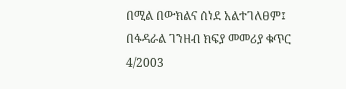በሚል በውክልና ሰነደ አልተገለፀም፤ በፋዳራል ገንዘብ ክፍያ መመሪያ ቁጥር 4/2003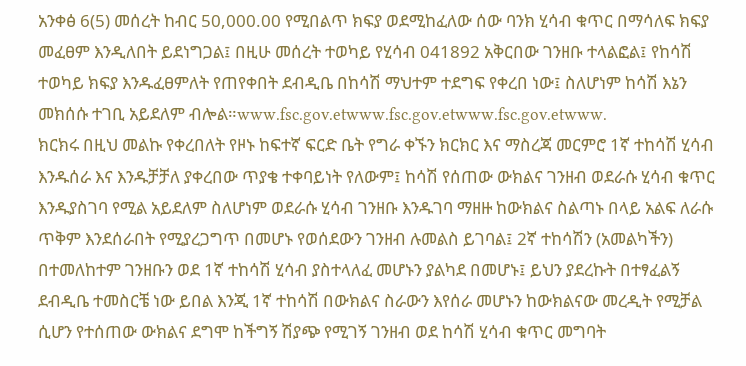አንቀፅ 6(5) መሰረት ከብር 50,000.00 የሚበልጥ ክፍያ ወደሚከፈለው ሰው ባንክ ሂሳብ ቁጥር በማሳለፍ ክፍያ መፈፀም እንዲለበት ይደነግጋል፤ በዚሁ መሰረት ተወካይ የሂሳብ 041892 አቅርበው ገንዘቡ ተላልፎል፤ የከሳሽ ተወካይ ክፍያ እንዱፈፀምለት የጠየቀበት ደብዲቤ በከሳሽ ማህተም ተደግፍ የቀረበ ነው፤ ስለሆነም ከሳሽ እኔን መክሰሱ ተገቢ አይደለም ብሎል።www.fsc.gov.etwww.fsc.gov.etwww.fsc.gov.etwww.
ክርክሩ በዚህ መልኩ የቀረበለት የዞኑ ከፍተኛ ፍርድ ቤት የግራ ቀኙን ክርክር እና ማስረጃ መርምሮ 1ኛ ተከሳሽ ሂሳብ እንዱሰራ እና እንዱቻቻለ ያቀረበው ጥያቄ ተቀባይነት የለውም፤ ከሳሽ የሰጠው ውክልና ገንዘብ ወደራሱ ሂሳብ ቁጥር እንዱያስገባ የሚል አይደለም ስለሆነም ወደራሱ ሂሳብ ገንዘቡ እንዱገባ ማዘዙ ከውክልና ስልጣኑ በላይ አልፍ ለራሱ ጥቅም እንደሰራበት የሚያረጋግጥ በመሆኑ የወሰደውን ገንዘብ ሉመልስ ይገባል፤ 2ኛ ተከሳሽን (አመልካችን) በተመለከተም ገንዘቡን ወደ 1ኛ ተከሳሽ ሂሳብ ያስተላለፈ መሆኑን ያልካደ በመሆኑ፤ ይህን ያደረኩት በተፃፈልኝ ደብዲቤ ተመስርቼ ነው ይበል እንጂ 1ኛ ተከሳሽ በውክልና ስራውን እየሰራ መሆኑን ከውክልናው መረዲት የሚቻል ሲሆን የተሰጠው ውክልና ደግሞ ከችግኝ ሽያጭ የሚገኝ ገንዘብ ወደ ከሳሽ ሂሳብ ቁጥር መግባት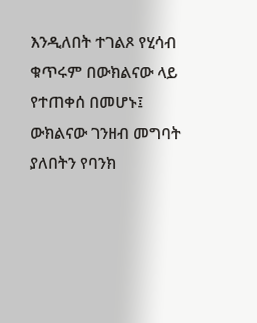እንዲለበት ተገልጾ የሂሳብ ቁጥሩም በውክልናው ላይ የተጠቀሰ በመሆኑ፤ ውክልናው ገንዘብ መግባት ያለበትን የባንክ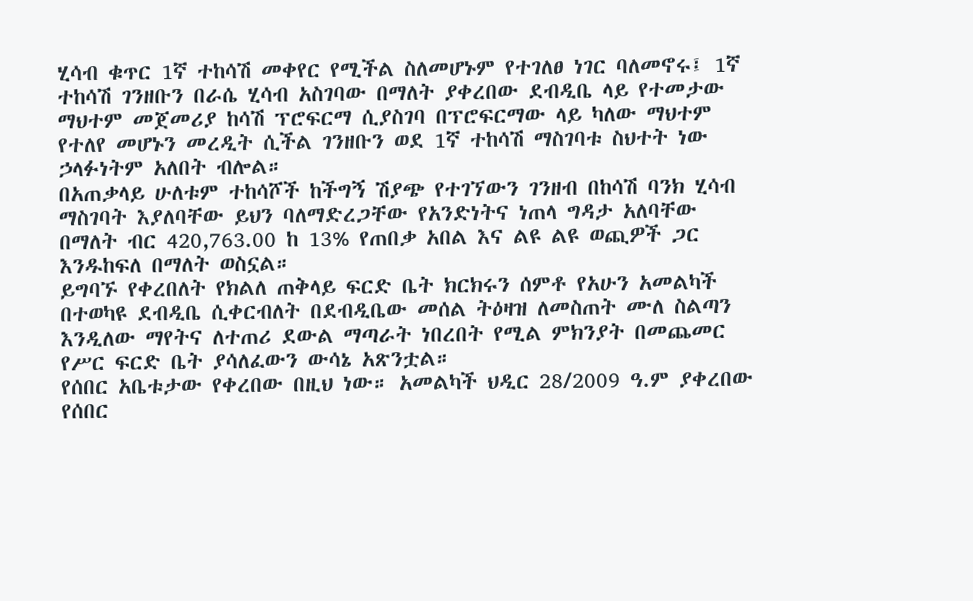ሂሳብ ቁጥር 1ኛ ተከሳሽ መቀየር የሚችል ስለመሆኑም የተገለፀ ነገር ባለመኖሩ፤ 1ኛ ተከሳሽ ገንዘቡን በራሴ ሂሳብ አስገባው በማለት ያቀረበው ደብዲቤ ላይ የተመታው ማህተም መጀመሪያ ከሳሽ ፕሮፍርማ ሲያስገባ በፕሮፍርማው ላይ ካለው ማህተም የተለየ መሆኑን መረዲት ሲችል ገንዘቡን ወደ 1ኛ ተከሳሽ ማስገባቱ ስህተት ነው ኃላፉነትም አለበት ብሎል።
በአጠቃላይ ሁለቱም ተከሳሾች ከችግኝ ሽያጭ የተገኘውን ገንዘብ በከሳሽ ባንክ ሂሳብ ማስገባት እያለባቸው ይህን ባለማድረጋቸው የአንድነትና ነጠላ ግዳታ አለባቸው በማለት ብር 420,763.00 ከ 13% የጠበቃ አበል እና ልዩ ልዩ ወጪዎች ጋር እንዱከፍለ በማለት ወስኗል።
ይግባኙ የቀረበለት የክልለ ጠቅላይ ፍርድ ቤት ክርክሩን ሰምቶ የአሁን አመልካች በተወካዩ ደብዲቤ ሲቀርብለት በደብዲቤው መሰል ትዕዛዝ ለመስጠት ሙለ ስልጣን እንዲለው ማየትና ለተጠሪ ደውል ማጣራት ነበረበት የሚል ምክንያት በመጨመር የሥር ፍርድ ቤት ያሳለፈውን ውሳኔ አጽንቷል።
የሰበር አቤቱታው የቀረበው በዚህ ነው። አመልካች ህዲር 28/2009 ዓ.ም ያቀረበው የሰበር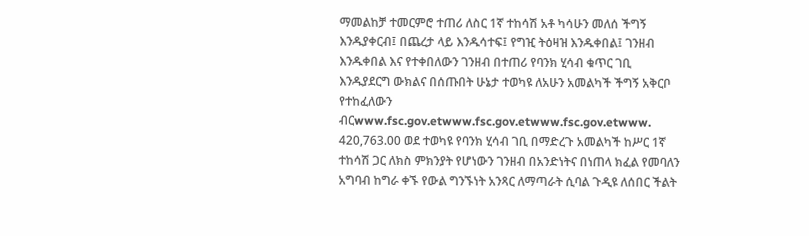ማመልከቻ ተመርምሮ ተጠሪ ለስር 1ኛ ተከሳሽ አቶ ካሳሁን መለሰ ችግኝ እንዱያቀርብ፤ በጨረታ ላይ እንዱሳተፍ፤ የግዢ ትዕዛዝ እንዱቀበል፤ ገንዘብ እንዱቀበል እና የተቀበለውን ገንዘብ በተጠሪ የባንክ ሂሳብ ቁጥር ገቢ እንዱያደርግ ውክልና በሰጡበት ሁኔታ ተወካዩ ለአሁን አመልካች ችግኝ አቅርቦ የተከፈለውን ብርwww.fsc.gov.etwww.fsc.gov.etwww.fsc.gov.etwww.
420,763.00 ወደ ተወካዩ የባንክ ሂሳብ ገቢ በማድረጉ አመልካች ከሥር 1ኛ ተከሳሽ ጋር ለክስ ምክንያት የሆነውን ገንዘብ በአንድነትና በነጠላ ክፈል የመባለን አግባብ ከግራ ቀኙ የውል ግንኙነት አንጻር ለማጣራት ሲባል ጉዲዩ ለሰበር ችልት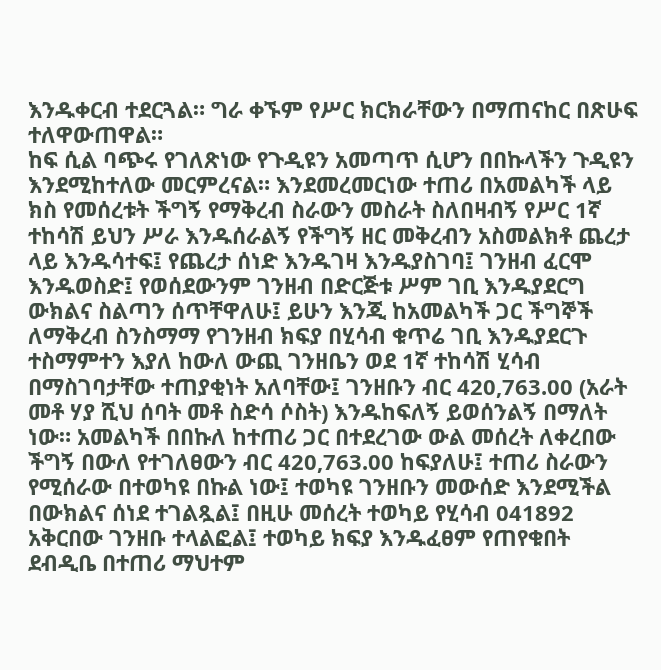እንዱቀርብ ተደርጓል። ግራ ቀኙም የሥር ክርክራቸውን በማጠናከር በጽሁፍ ተለዋውጠዋል።
ከፍ ሲል ባጭሩ የገለጽነው የጉዲዩን አመጣጥ ሲሆን በበኩላችን ጉዲዩን እንደሚከተለው መርምረናል። እንደመረመርነው ተጠሪ በአመልካች ላይ ክስ የመሰረቱት ችግኝ የማቅረብ ስራውን መስራት ስለበዛብኝ የሥር 1ኛ ተከሳሽ ይህን ሥራ እንዱሰራልኝ የችግኝ ዘር መቅረብን አስመልክቶ ጨረታ ላይ እንዱሳተፍ፤ የጨረታ ሰነድ እንዱገዛ እንዱያስገባ፤ ገንዘብ ፈርሞ እንዱወስድ፤ የወሰደውንም ገንዘብ በድርጅቱ ሥም ገቢ እንዱያደርግ ውክልና ስልጣን ሰጥቸዋለሁ፤ ይሁን እንጂ ከአመልካች ጋር ችግኞች ለማቅረብ ስንስማማ የገንዘብ ክፍያ በሂሳብ ቁጥሬ ገቢ እንዱያደርጉ ተስማምተን እያለ ከውለ ውጪ ገንዘቤን ወደ 1ኛ ተከሳሽ ሂሳብ በማስገባታቸው ተጠያቂነት አለባቸው፤ ገንዘቡን ብር 420,763.00 (አራት መቶ ሃያ ሺህ ሰባት መቶ ስድሳ ሶስት) እንዱከፍለኝ ይወሰንልኝ በማለት ነው። አመልካች በበኩለ ከተጠሪ ጋር በተደረገው ውል መሰረት ለቀረበው ችግኝ በውለ የተገለፀውን ብር 420,763.00 ከፍያለሁ፤ ተጠሪ ስራውን የሚሰራው በተወካዩ በኩል ነው፤ ተወካዩ ገንዘቡን መውሰድ እንደሚችል በውክልና ሰነደ ተገልጿል፤ በዚሁ መሰረት ተወካይ የሂሳብ 041892 አቅርበው ገንዘቡ ተላልፎል፤ ተወካይ ክፍያ እንዱፈፀም የጠየቁበት ደብዲቤ በተጠሪ ማህተም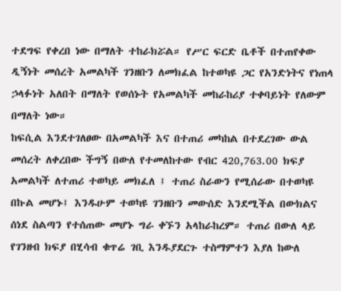ተደግፍ የቀረበ ነው በማለት ተከራክሯል። የሥር ፍርድ ቤቶች በተጠየቀው ዲኝነት መሰረት አመልካች ገንዘቡን ለመክፈል ከተወካዩ ጋር የአንድነትና የነጠላ ኃላፉነት አለበት በማለት የወሰኑት የአመልካች መከራከሪያ ተቀባይነት የለውም በማለት ነው።
ከፍሲል እንደተገለፀው በአመልካች እና በተጠሪ መካከል በተደረገው ውል መሰረት ለቀረበው ችግኝ በውለ የተመለከተው የብር 420,763.00 ክፍያ አመልካች ለተጠሪ ተወካይ መክፈለ ፤ ተጠሪ ስራውን የሚሰራው በተወካዩ በኩል መሆኑ፤ እንዱሁም ተወካዩ ገንዘቡን መውሰድ እንደሚችል በውክልና ሰነደ ስልጣን የተሰጠው መሆኑ ግራ ቀኙን አላከራከረም። ተጠሪ በውለ ላይ የገንዘብ ክፍያ በሂሳብ ቁጥሬ ገቢ እንዱያደርጉ ተስማምተን እያለ ከውለ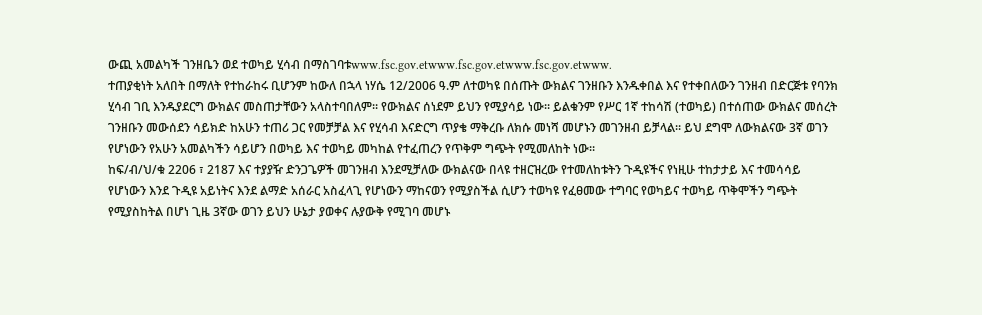ውጪ አመልካች ገንዘቤን ወደ ተወካይ ሂሳብ በማስገባቱwww.fsc.gov.etwww.fsc.gov.etwww.fsc.gov.etwww.
ተጠያቂነት አለበት በማለት የተከራከሩ ቢሆንም ከውለ በኋላ ነሃሴ 12/2006 ዓ.ም ለተወካዩ በሰጡት ውክልና ገንዘቡን እንዱቀበል እና የተቀበለውን ገንዘብ በድርጅቱ የባንክ ሂሳብ ገቢ እንዱያደርግ ውክልና መስጠታቸውን አላስተባበለም። የውክልና ሰነደም ይህን የሚያሳይ ነው። ይልቁንም የሥር 1ኛ ተከሳሽ (ተወካይ) በተሰጠው ውክልና መሰረት ገንዘቡን መውሰደን ሳይክድ ከአሁን ተጠሪ ጋር የመቻቻል እና የሂሳብ እናድርግ ጥያቄ ማቅረቡ ለክሱ መነሻ መሆኑን መገንዘብ ይቻላል። ይህ ደግሞ ለውክልናው 3ኛ ወገን የሆነውን የአሁን አመልካችን ሳይሆን በወካይ እና ተወካይ መካከል የተፈጠረን የጥቅም ግጭት የሚመለከት ነው።
ከፍ/ብ/ህ/ቁ 2206 ፣ 2187 እና ተያያዥ ድንጋጌዎች መገንዘብ እንደሚቻለው ውክልናው በላዩ ተዘርዝረው የተመለከቱትን ጉዲዩችና የነዚሁ ተከታታይ እና ተመሳሳይ የሆነውን እንደ ጉዲዩ አይነትና እንደ ልማድ አሰራር አስፈላጊ የሆነውን ማከናወን የሚያስችል ሲሆን ተወካዩ የፈፀመው ተግባር የወካይና ተወካይ ጥቅሞችን ግጭት የሚያስከትል በሆነ ጊዜ 3ኛው ወገን ይህን ሁኔታ ያወቀና ሉያውቅ የሚገባ መሆኑ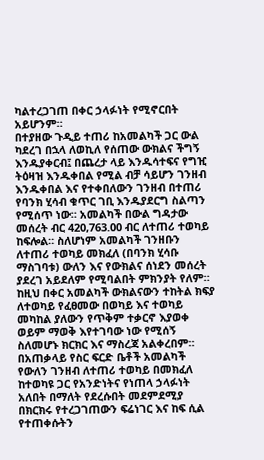ካልተረጋገጠ በቀር ኃላፉነት የሚኖርበት አይሆንም።
በተያዘው ጉዲይ ተጠሪ ከአመልካች ጋር ውል ካደረገ በኋላ ለወኪለ የሰጠው ውክልና ችግኝ እንዱያቀርብ፤ በጨረታ ላይ እንዱሳተፍና የግዢ ትዕዛዝ እንዱቀበል የሚል ብቻ ሳይሆን ገንዘብ እንዱቀበል እና የተቀበለውን ገንዘብ በተጠሪ የባንክ ሂሳብ ቁጥር ገቢ እንዱያደርግ ስልጣን የሚሰጥ ነው። አመልካች በውል ግዳታው መሰረት ብር 420,763.00 ብር ለተጠሪ ተወካይ ከፍሎል። ስለሆነም አመልካች ገንዘቡን ለተጠሪ ተወካይ መክፈለ (በባንክ ሂሳቡ ማስገባቱ) ውለን እና የውክልና ሰነደን መሰረት ያደረገ አይደለም የሚባልበት ምክንያት የለም። ከዚህ በቀር አመልካች ውክልናውን ተከትል ክፍያ ለተወካይ የፈፀመው በወካይ እና ተወካይ መካከል ያለውን የጥቅም ተቃርኖ እያወቀ ወይም ማወቅ እየተገባው ነው የሚሰኝ ስለመሆኑ ክርክር እና ማስረጃ አልቀረበም።
በአጠቃላይ የስር ፍርድ ቤቶች አመልካች የውለን ገንዘብ ለተጠሪ ተወካይ በመክፈለ ከተወካዩ ጋር የአንድነትና የነጠላ ኃላፉነት አለበት በማለት የደረሱበት መደምደሚያ በክርክሩ የተረጋገጠውን ፍሬነገር እና ከፍ ሲል የተጠቀሱትን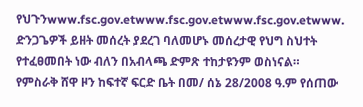የህጉንwww.fsc.gov.etwww.fsc.gov.etwww.fsc.gov.etwww.
ድንጋጌዎች ይዘት መሰረት ያደረገ ባለመሆኑ መሰረታዊ የህግ ስህተት የተፈፀመበት ነው ብለን በአብላጫ ድምጽ ተከታዩንም ወስነናል።
የምስራቅ ሸዋ ዞን ከፍተኛ ፍርድ ቤት በመ/ ሰኔ 28/2008 ዓ.ም የሰጠው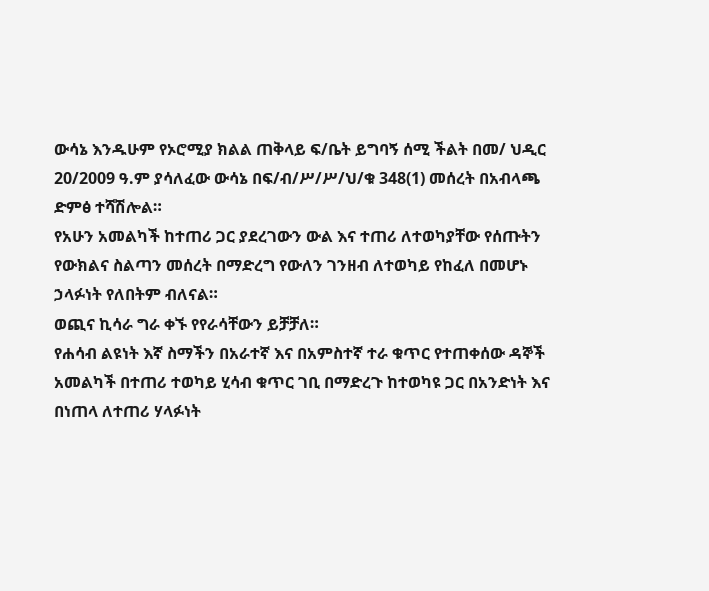ውሳኔ እንዱሁም የኦሮሚያ ክልል ጠቅላይ ፍ/ቤት ይግባኝ ሰሚ ችልት በመ/ ህዲር 20/2009 ዓ.ም ያሳለፈው ውሳኔ በፍ/ብ/ሥ/ሥ/ህ/ቁ 348(1) መሰረት በአብላጫ ድምፅ ተሻሽሎል።
የአሁን አመልካች ከተጠሪ ጋር ያደረገውን ውል እና ተጠሪ ለተወካያቸው የሰጡትን የውክልና ስልጣን መሰረት በማድረግ የውለን ገንዘብ ለተወካይ የከፈለ በመሆኑ ኃላፉነት የለበትም ብለናል።
ወጪና ኪሳራ ግራ ቀኙ የየራሳቸውን ይቻቻለ።
የሐሳብ ልዩነት እኛ ስማችን በአራተኛ እና በአምስተኛ ተራ ቁጥር የተጠቀሰው ዳኞች አመልካች በተጠሪ ተወካይ ሂሳብ ቁጥር ገቢ በማድረጉ ከተወካዩ ጋር በአንድነት እና በነጠላ ለተጠሪ ሃላፉነት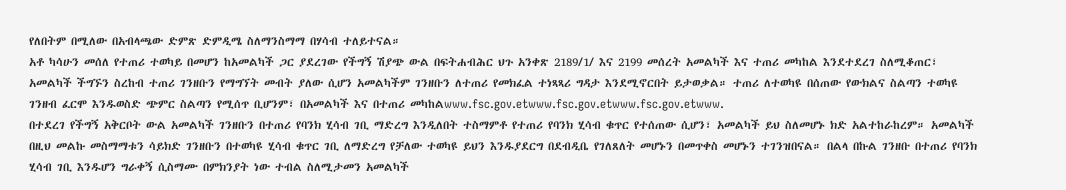የለበትም በሚለው በአብላጫው ድምጽ ድምዲሜ ስለማንስማማ በሃሳብ ተለይተናል።
አቶ ካሳሁን መሰለ የተጠሪ ተወካይ በመሆን ከአመልካች ጋር ያደረገው የችግኝ ሽያጭ ውል በፍትሐብሕር ህጉ አንቀጽ 2189/1/ እና 2199 መሰረት አመልካች እና ተጠሪ መካከል እንደተደረገ ስለሚቆጠር፣ አመልካች ችግኙን ስረከብ ተጠሪ ገንዘቡን የማግኘት መብት ያለው ሲሆን አመልካችም ገንዘቡን ለተጠሪ የመክፈል ተነጻጻሪ ግዳታ እንደሚኖርበት ይታወቃል። ተጠሪ ለተወካዩ በሰጠው የውክልና ስልጣን ተወካዩ ገንዘብ ፈርሞ እንዱወስድ ጭምር ስልጣን የሚሰጥ ቢሆንም፣ በአመልካች እና በተጠሪ መካከልwww.fsc.gov.etwww.fsc.gov.etwww.fsc.gov.etwww.
በተደረገ የችግኝ አቅርቦት ውል አመልካች ገንዘቡን በተጠሪ የባንክ ሂሳብ ገቢ ማድረግ እንዲለበት ተስማምቶ የተጠሪ የባንክ ሂሳብ ቁጥር የተሰጠው ሲሆን፣ አመልካች ይህ ስለመሆኑ ክድ አልተከራከረም። አመልካች በዚህ መልኩ መስማማቱን ሳይክድ ገንዘቡን በተወካዩ ሂሳብ ቁጥር ገቢ ለማድረግ የቻለው ተወካዩ ይህን እንዱያደርግ በደብዲቤ የገለጸለት መሆኑን በመጥቀስ መሆኑን ተገንዝበናል። በልላ በኩል ገንዘቡ በተጠሪ የባንክ ሂሳብ ገቢ እንዱሆን ግራቀኝ ሲስማሙ በምክንያት ነው ተብል ስለሚታመን አመልካች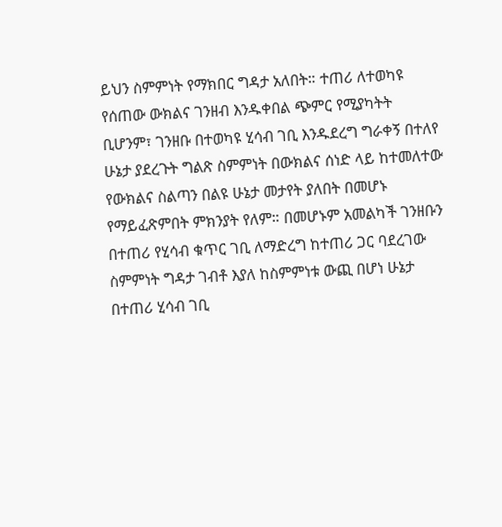ይህን ስምምነት የማክበር ግዳታ አለበት። ተጠሪ ለተወካዩ የሰጠው ውክልና ገንዘብ እንዱቀበል ጭምር የሚያካትት ቢሆንም፣ ገንዘቡ በተወካዩ ሂሳብ ገቢ እንዱደረግ ግራቀኝ በተለየ ሁኔታ ያደረጉት ግልጽ ስምምነት በውክልና ሰነድ ላይ ከተመለተው የውክልና ስልጣን በልዩ ሁኔታ መታየት ያለበት በመሆኑ የማይፈጽምበት ምክንያት የለም። በመሆኑም አመልካች ገንዘቡን በተጠሪ የሂሳብ ቁጥር ገቢ ለማድረግ ከተጠሪ ጋር ባደረገው ስምምነት ግዳታ ገብቶ እያለ ከስምምነቱ ውጪ በሆነ ሁኔታ በተጠሪ ሂሳብ ገቢ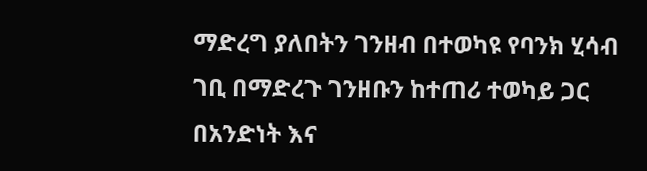ማድረግ ያለበትን ገንዘብ በተወካዩ የባንክ ሂሳብ ገቢ በማድረጉ ገንዘቡን ከተጠሪ ተወካይ ጋር በአንድነት እና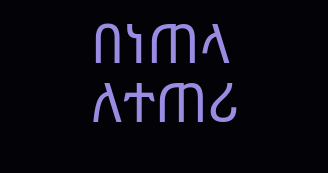በነጠላ ለተጠሪ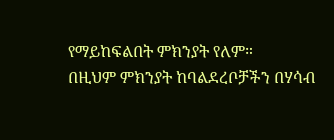የማይከፍልበት ምክንያት የለም።
በዚህም ምክንያት ከባልደረቦቻችን በሃሳብ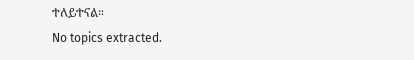ተለይተናል።
No topics extracted.